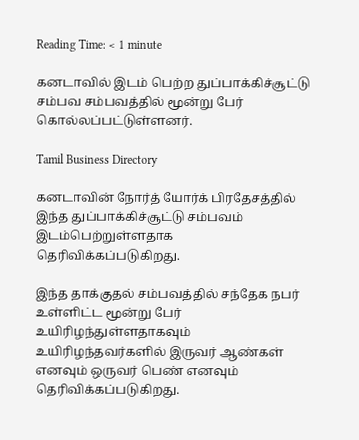Reading Time: < 1 minute

கனடாவில் இடம் பெற்ற துப்பாக்கிச்சூட்டு சம்பவ சம்பவத்தில் மூன்று பேர் கொல்லப்பட்டுள்ளனர்.

Tamil Business Directory

கனடாவின் நோர்த் யோர்க் பிரதேசத்தில் இந்த துப்பாக்கிச்சூட்டு சம்பவம் இடம்பெற்றுள்ளதாக தெரிவிக்கப்படுகிறது.

இந்த தாக்குதல் சம்பவத்தில் சந்தேக நபர் உள்ளிட்ட மூன்று பேர் உயிரிழந்துள்ளதாகவும் உயிரிழந்தவர்களில் இருவர் ஆண்கள் எனவும் ஒருவர் பெண் எனவும் தெரிவிக்கப்படுகிறது.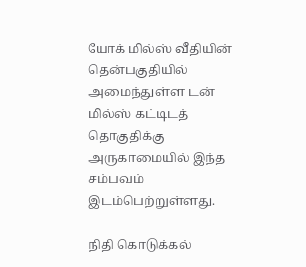யோக் மில்ஸ் வீதியின் தென்பகுதியில் அமைந்துள்ள டன் மில்ஸ் கட்டிடத் தொகுதிக்கு அருகாமையில் இந்த சம்பவம் இடம்பெற்றுள்ளது.

நிதி கொடுக்கல்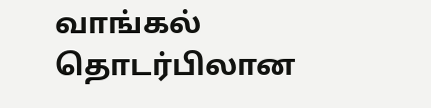வாங்கல் தொடர்பிலான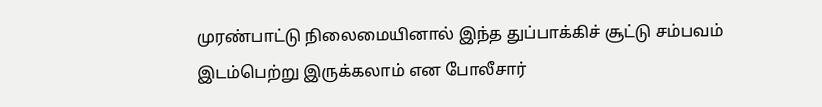முரண்பாட்டு நிலைமையினால் இந்த துப்பாக்கிச் சூட்டு சம்பவம் இடம்பெற்று இருக்கலாம் என போலீசார்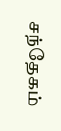சந்தேகம்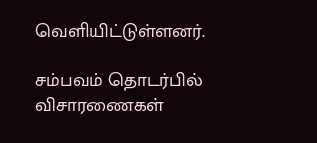வெளியிட்டுள்ளனர்.

சம்பவம் தொடர்பில் விசாரணைகள்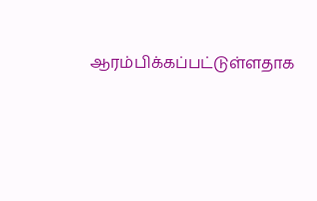ஆரம்பிக்கப்பட்டுள்ளதாக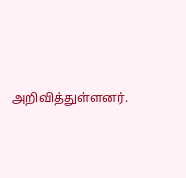அறிவித்துள்ளனர்.